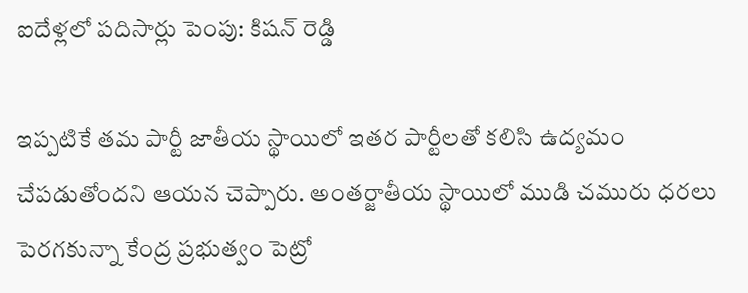ఐదేళ్లలో పదిసార్లు పెంపు: కిషన్ రెడ్డి

ఇప్పటికే తమ పార్టీ జాతీయ స్థాయిలో ఇతర పార్టీలతో కలిసి ఉద్యమం చేపడుతోందని ఆయన చెప్పారు. అంతర్జాతీయ స్థాయిలో ముడి చమురు ధరలు పెరగకున్నా కేంద్ర ప్రభుత్వం పెట్రో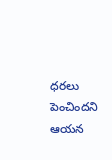ధరలు పెంచిందని ఆయన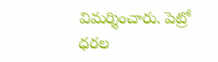విమర్శించారు. పెట్రో ధరల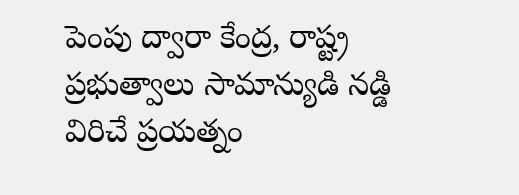పెంపు ద్వారా కేంద్ర, రాష్ట్ర ప్రభుత్వాలు సామాన్యుడి నడ్డి విరిచే ప్రయత్నం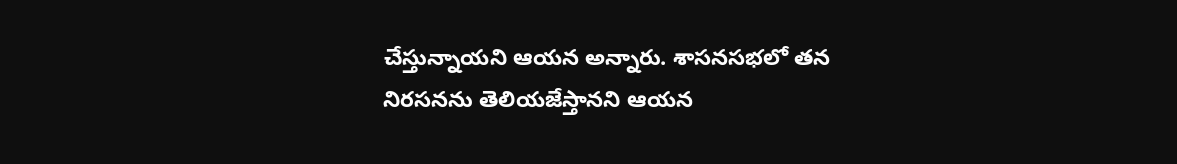చేస్తున్నాయని ఆయన అన్నారు. శాసనసభలో తన నిరసనను తెలియజేస్తానని ఆయన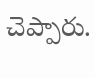చెప్పారు.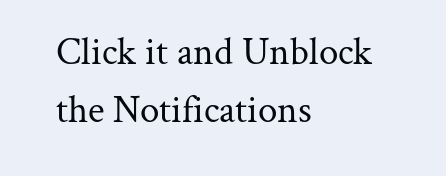Click it and Unblock the Notifications